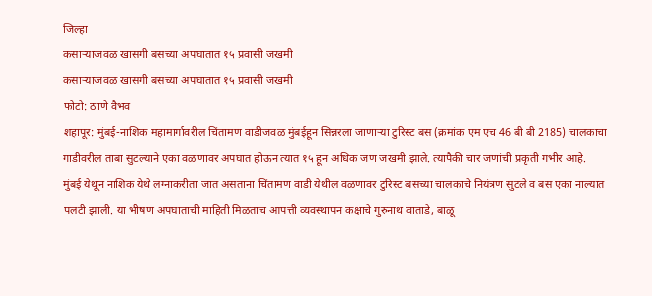जिल्हा
कसाऱ्याजवळ खासगी बसच्या अपघातात १५ प्रवासी जखमी
कसाऱ्याजवळ खासगी बसच्या अपघातात १५ प्रवासी जखमी
फोटो: ठाणे वैभव
शहापूर: मुंबई-नाशिक महामार्गावरील चिंतामण वाडीजवळ मुंबईहून सिन्नरला जाणाऱ्या टुरिस्ट बस (क्रमांक एम एच 46 बी बी 2185) चालकाचा गाडीवरील ताबा सुटल्याने एका वळणावर अपघात होऊन त्यात १५ हून अधिक जण जखमी झाले. त्यापैकी चार जणांची प्रकृती गभीर आहे.
मुंबई येथून नाशिक येथे लग्नाकरीता जात असताना चिंतामण वाडी येथील वळणावर टुरिस्ट बसच्या चालकाचे नियंत्रण सुटले व बस एका नाल्यात पलटी झाली. या भीषण अपघाताची माहिती मिळताच आपत्ती व्यवस्थापन कक्षाचे गुरुनाथ वाताडे, बाळू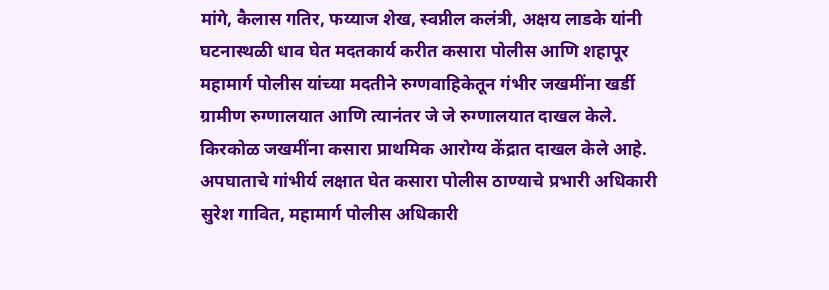मांगे, कैलास गतिर, फय्याज शेख, स्वप्नील कलंत्री, अक्षय लाडके यांनी घटनास्थळी धाव घेत मदतकार्य करीत कसारा पोलीस आणि शहापूर महामार्ग पोलीस यांच्या मदतीने रुग्णवाहिकेतून गंभीर जखमींना खर्डी ग्रामीण रुग्णालयात आणि त्यानंतर जे जे रुग्णालयात दाखल केले. किरकोळ जखमींना कसारा प्राथमिक आरोग्य केंद्रात दाखल केले आहे.
अपघाताचे गांभीर्य लक्षात घेत कसारा पोलीस ठाण्याचे प्रभारी अधिकारी सुरेश गावित, महामार्ग पोलीस अधिकारी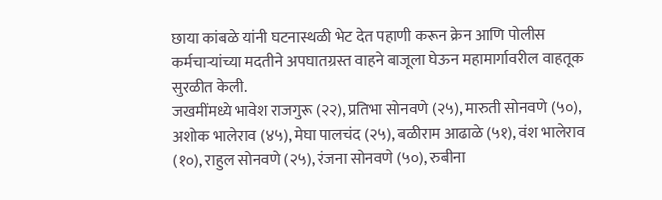छाया कांबळे यांनी घटनास्थळी भेट देत पहाणी करून क्रेन आणि पोलीस कर्मचाऱ्यांच्या मदतीने अपघातग्रस्त वाहने बाजूला घेऊन महामार्गावरील वाहतूक सुरळीत केली.
जखमींमध्ये भावेश राजगुरू (२२), प्रतिभा सोनवणे (२५), मारुती सोनवणे (५०), अशोक भालेराव (४५), मेघा पालचंद (२५), बळीराम आढाळे (५१), वंश भालेराव (१०), राहुल सोनवणे (२५), रंजना सोनवणे (५०), रुबीना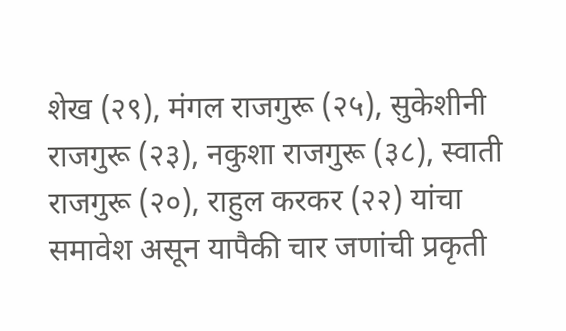शेख (२९), मंगल राजगुरू (२५), सुकेशीनी राजगुरू (२३), नकुशा राजगुरू (३८), स्वाती राजगुरू (२०), राहुल करकर (२२) यांचा समावेश असून यापैकी चार जणांची प्रकृती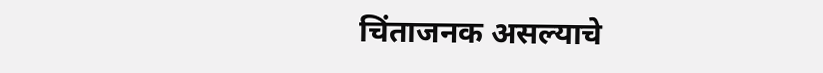चिंताजनक असल्याचे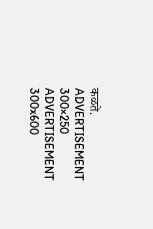कळते.
ADVERTISEMENT 300×250
ADVERTISEMENT 300x600